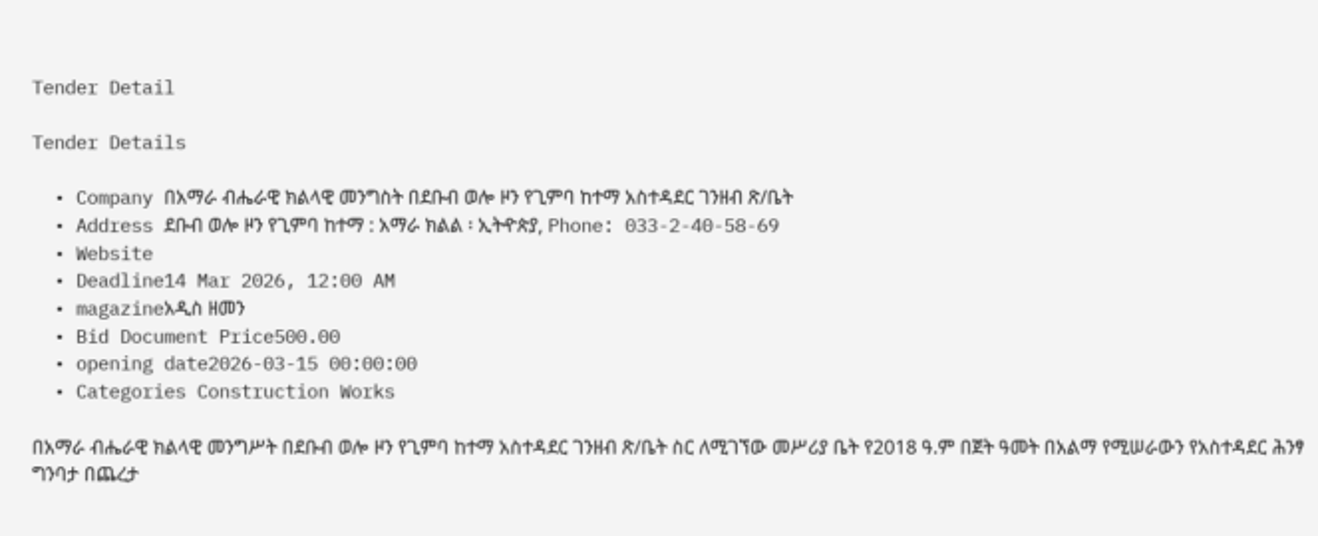Tender Detail

Tender Details

  • Company በአማራ ብሔራዊ ክልላዊ መንግስት በደቡብ ወሎ ዞን የጊምባ ከተማ አስተዳደር ገንዘብ ጽ/ቤት
  • Address ደቡብ ወሎ ዞን የጊምባ ከተማ : አማራ ክልል ፡ ኢትዯጵያ, Phone: 033-2-40-58-69
  • Website
  • Deadline14 Mar 2026, 12:00 AM
  • magazineአዲስ ዘመን
  • Bid Document Price500.00
  • opening date2026-03-15 00:00:00
  • Categories Construction Works

በአማራ ብሔራዊ ክልላዊ መንግሥት በደቡብ ወሎ ዞን የጊምባ ከተማ አስተዳደር ገንዘብ ጽ/ቤት ስር ለሚገኘው መሥሪያ ቤት የ2018 ዓ.ም በጀት ዓመት በአልማ የሚሠራውን የአስተዳደር ሕንፃ ግንባታ በጨረታ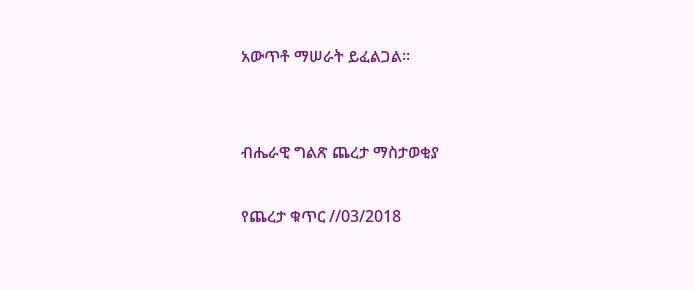አውጥቶ ማሠራት ይፈልጋል፡፡


ብሔራዊ ግልጽ ጨረታ ማስታወቂያ

የጨረታ ቁጥር //03/2018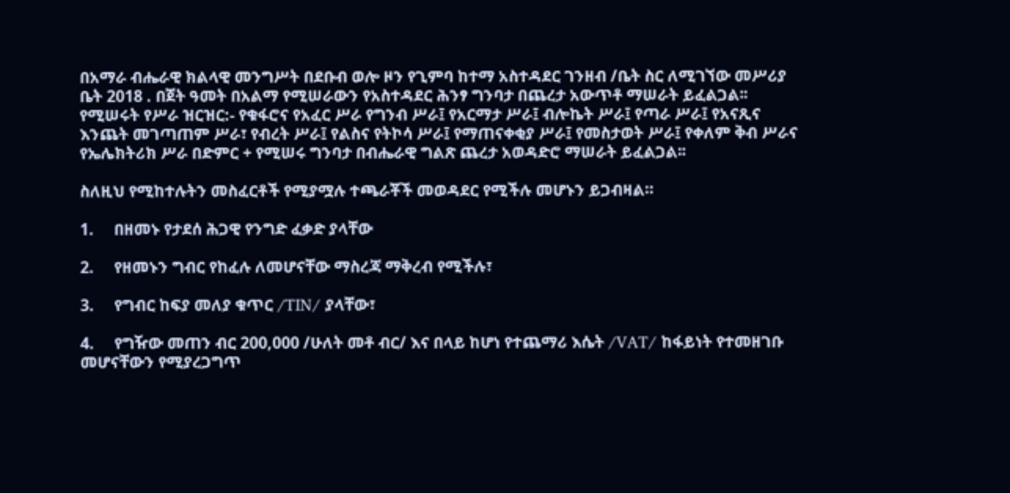በአማራ ብሔራዊ ክልላዊ መንግሥት በደቡብ ወሎ ዞን የጊምባ ከተማ አስተዳደር ገንዘብ /ቤት ስር ለሚገኘው መሥሪያ ቤት 2018 . በጀት ዓመት በአልማ የሚሠራውን የአስተዳደር ሕንፃ ግንባታ በጨረታ አውጥቶ ማሠራት ይፈልጋል፡፡ የሚሠሩት የሥራ ዝርዝር:- የቁፋሮና የአፈር ሥራ የግንብ ሥራ፤ የአርማታ ሥራ፤ ብሎኬት ሥራ፤ የጣራ ሥራ፤ የአናጺና እንጨት መገጣጠም ሥራ፣ የብረት ሥራ፤ የልስና የትኮሳ ሥራ፤ የማጠናቀቂያ ሥራ፤ የመስታወት ሥራ፤ የቀለም ቅብ ሥራና የኤሌክትሪክ ሥራ በድምር + የሚሠሩ ግንባታ በብሔራዊ ግልጽ ጨረታ አወዳድሮ ማሠራት ይፈልጋል፡፡

ስለዚህ የሚከተሉትን መስፈርቶች የሚያሟሉ ተጫራቾች መወዳደር የሚችሉ መሆኑን ይጋብዛል።

1.     በዘመኑ የታደሰ ሕጋዊ የንግድ ፈቃድ ያላቸው

2.     የዘመኑን ግብር የከፈሉ ለመሆናቸው ማስረጃ ማቅረብ የሚችሉ፣

3.     የግብር ከፍያ መለያ ቁጥር /TIN/ ያላቸው፣

4.     የግዥው መጠን ብር 200,000 /ሁለት መቶ ብር/ እና በላይ ከሆነ የተጨማሪ እሴት /VAT/ ከፋይነት የተመዘገቡ መሆናቸውን የሚያረጋግጥ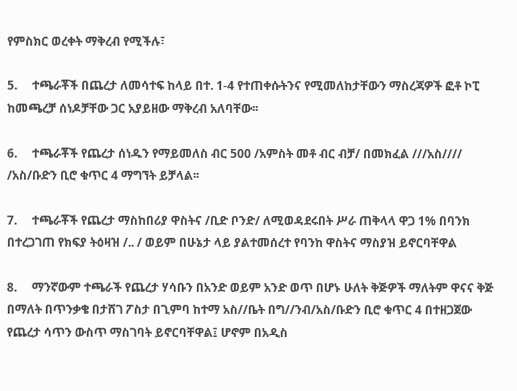የምስክር ወረቀት ማቅረብ የሚችሉ፣

5.     ተጫራቾች በጨረታ ለመሳተፍ ከላይ በተ. 1-4 የተጠቀሱትንና የሚመለከታቸውን ማስረጃዎች ፎቶ ኮፒ ከመጫረቻ ሰነዶቻቸው ጋር አያይዘው ማቅረብ አለባቸው፡፡

6.     ተጫራቾች የጨረታ ሰነዱን የማይመለስ ብር 500 /አምስት መቶ ብር ብቻ/ በመክፈል ///አስ//// /አስ/ቡድን ቢሮ ቁጥር 4 ማግኘት ይቻላል፡፡

7.     ተጫራቾች የጨረታ ማስከበሪያ ዋስትና /ቢድ ቦንድ/ ለሚወዳደሩበት ሥራ ጠቅላላ ዋጋ 1% በባንክ በተረጋገጠ የክፍያ ትዕዛዝ /.. / ወይም በሁኔታ ላይ ያልተመሰረተ የባንከ ዋስትና ማስያዝ ይኖርባቸዋል

8.     ማንኛውም ተጫራች የጨረታ ሃሳቡን በአንድ ወይም አንድ ወጥ በሆኑ ሁለት ቅጅዎች ማለትም ዋናና ቅጅ በማለት በጥንቃቄ በታሸገ ፖስታ በጊምባ ከተማ አስ//ቤት በግ//ንብ/አስ/ቡድን ቢሮ ቁጥር 4 በተዘጋጀው የጨረታ ሳጥን ውስጥ ማስገባት ይኖርባቸዋል፤ ሆኖም በአዲስ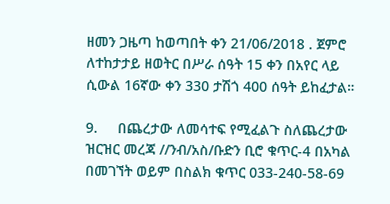ዘመን ጋዜጣ ከወጣበት ቀን 21/06/2018 . ጀምሮ ለተከታታይ ዘወትር በሥራ ሰዓት 15 ቀን በአየር ላይ ሲውል 16ኛው ቀን 330 ታሽጎ 400 ሰዓት ይከፈታል።

9.     በጨረታው ለመሳተፍ የሚፈልጉ ስለጨረታው ዝርዝር መረጃ //ንብ/አስ/ቡድን ቢሮ ቁጥር-4 በአካል በመገኘት ወይም በስልክ ቁጥር 033-240-58-69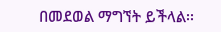በመደወል ማግኘት ይችላል፡፡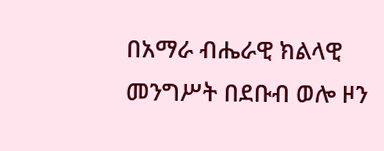በአማራ ብሔራዊ ክልላዊ መንግሥት በደቡብ ወሎ ዞን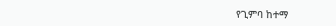የጊምባ ከተማ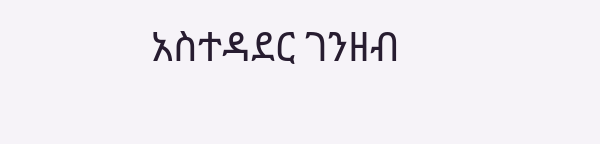አስተዳደር ገንዘብ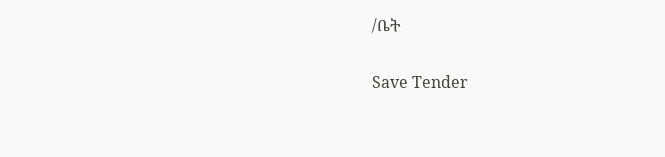/ቤት

Save Tender